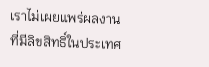เราไม่เผยแพร่ผลงานที่มีลิขสิทธิ์ในประเทศ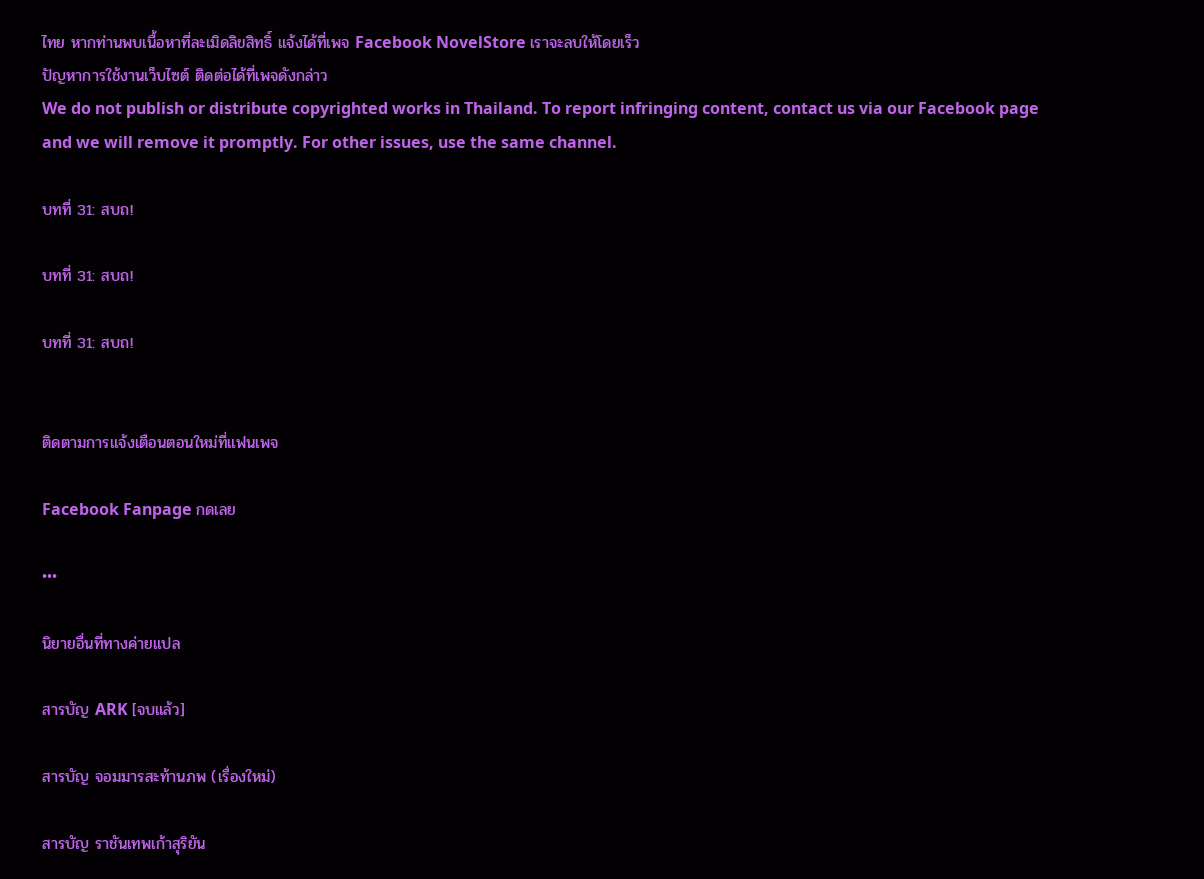ไทย หากท่านพบเนื้อหาที่ละเมิดลิขสิทธิ์ แจ้งได้ที่เพจ Facebook NovelStore เราจะลบให้โดยเร็ว
ปัญหาการใช้งานเว็บไซต์ ติดต่อได้ที่เพจดังกล่าว
We do not publish or distribute copyrighted works in Thailand. To report infringing content, contact us via our Facebook page and we will remove it promptly. For other issues, use the same channel.

บทที่ 31: สบถ!

บทที่ 31: สบถ!

บทที่ 31: สบถ!


ติดตามการแจ้งเตือนตอนใหม่ที่แฟนเพจ

Facebook Fanpage กดเลย

•••

นิยายอื่นที่ทางค่ายแปล

สารบัญ ARK [จบแล้ว]

สารบัญ จอมมารสะท้านภพ (เรื่องใหม่)

สารบัญ ราชันเทพเก้าสุริยัน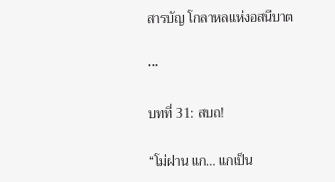สารบัญ โกลาหลแห่งอสนีบาต

•••

บทที่ 31: สบถ!

“โม่ฝาน แก… แกเป็น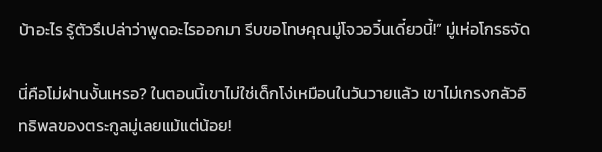บ้าอะไร รู้ตัวรึเปล่าว่าพูดอะไรออกมา รีบขอโทษคุณมู่โจวอวิ๋นเดี๋ยวนี้!” มู่เห่อโกรธจัด

นี่คือโม่ฝานงั้นเหรอ? ในตอนนี้เขาไม่ใช่เด็กโง่เหมือนในวันวายแล้ว เขาไม่เกรงกลัวอิทธิพลของตระกูลมู่เลยแม้แต่น้อย!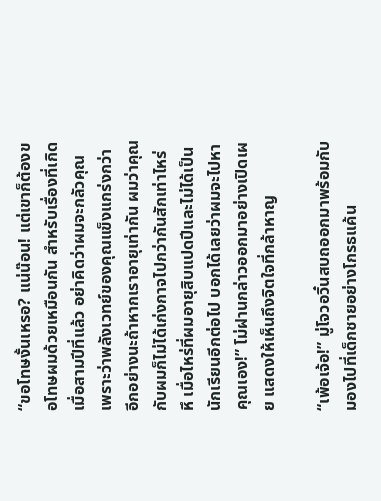“ขอโทษงั้นเหรอ? แน่น๊อน! แต่เขาก็ต้องขอโทษผมด้วยเหมือนกัน สำหรับเรื่องที่เกิดเมื่อสามปีที่แล้ว อย่าคิดว่าผมจะกลัวคุณเพราะว่าพลังเวทย์ของคุณแข็งแกร่งกว่า อีกอย่างนะถ้าหากเราอายุเท่ากัน ผมว่าคุณกับผมก็ไม่ได้เก่งกาจไปกว่ากันสักเท่าไหร่ หึ เมื่อไหร่ที่ผมอายุสิบแปดปีและไม่ได้เป็นนักเรียนอีกต่อไป บอกได้เลยว่าผมจะไปหาคุณเอง!” โม่ฝานกล่าวออกมาอย่างเปิดเผย แสดงให้เห็นถึงจิตใจที่กล้าหาญ

“เพ้อเจ้อ!” มู่โจวอวิ๋นสบถออกมาพร้อมกับมองไปที่เด็กชายอย่างโกรธแค้น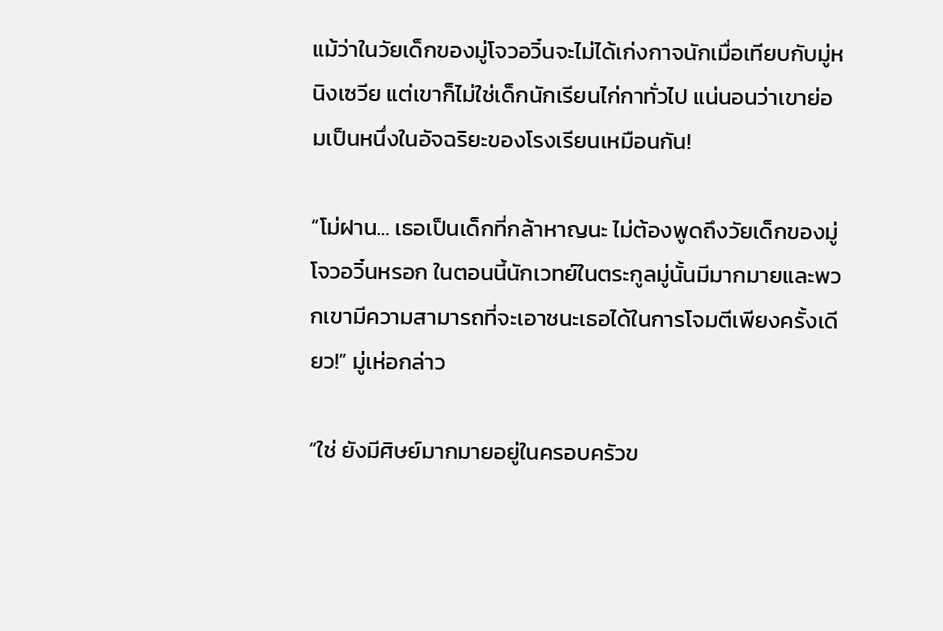แม้ว่าในวัยเด็กของมู่โจวอวิ๋นจะไม่ได้เก่งกาจนักเมื่อเทียบกับมู่หนิงเซวีย แต่เขาก็ไม่ใช่เด็กนักเรียนไก่กาทั่วไป แน่นอนว่าเขาย่อมเป็นหนึ่งในอัจฉริยะของโรงเรียนเหมือนกัน!

“โม่ฝาน… เธอเป็นเด็กที่กล้าหาญนะ ไม่ต้องพูดถึงวัยเด็กของมู่โจวอวิ๋นหรอก ในตอนนี้นักเวทย์ในตระกูลมู่นั้นมีมากมายและพวกเขามีความสามารถที่จะเอาชนะเธอได้ในการโจมตีเพียงครั้งเดียว!” มู่เห่อกล่าว

“ใช่ ยังมีศิษย์มากมายอยู่ในครอบครัวข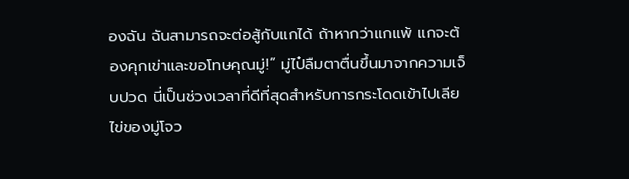องฉัน ฉันสามารถจะต่อสู้กับแกได้ ถ้าหากว่าแกแพ้ แกจะต้องคุกเข่าและขอโทษคุณมู่!” มู่ไป๋ลืมตาตื่นขึ้นมาจากความเจ็บปวด นี่เป็นช่วงเวลาที่ดีที่สุดสำหรับการกระโดดเข้าไปเลียไข่ของมู่โจว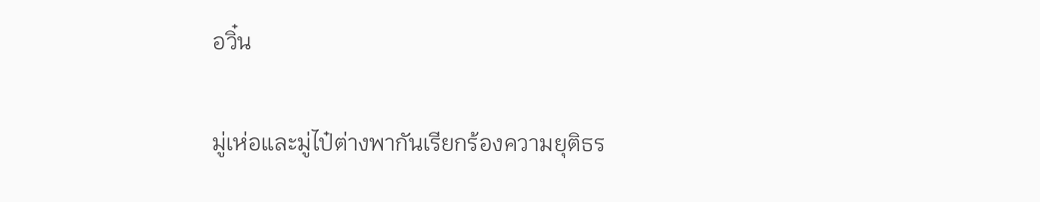อวิ๋น

มู่เห่อและมู่ไป๋ต่างพากันเรียกร้องความยุติธร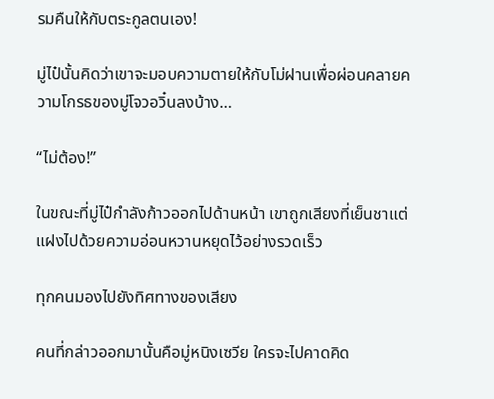รมคืนให้กับตระกูลตนเอง!

มู่ไป๋นั้นคิดว่าเขาจะมอบความตายให้กับโม่ฝานเพื่อผ่อนคลายความโกรธของมู่โจวอวิ๋นลงบ้าง…

“ไม่ต้อง!”

ในขณะที่มู่ไป๋กำลังก้าวออกไปด้านหน้า เขาถูกเสียงที่เย็นชาแต่แฝงไปด้วยความอ่อนหวานหยุดไว้อย่างรวดเร็ว

ทุกคนมองไปยังทิศทางของเสียง

คนที่กล่าวออกมานั้นคือมู่หนิงเซวีย ใครจะไปคาดคิด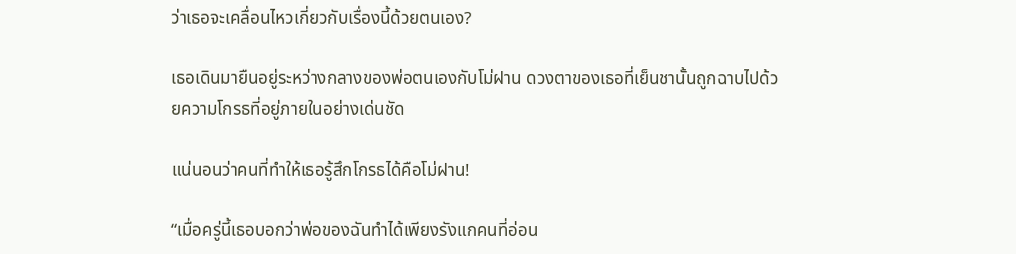ว่าเธอจะเคลื่อนไหวเกี่ยวกับเรื่องนี้ด้วยตนเอง?

เธอเดินมายืนอยู่ระหว่างกลางของพ่อตนเองกับโม่ฝาน ดวงตาของเธอที่เย็นชานั้นถูกฉาบไปด้วยความโกรธที่อยู่ภายในอย่างเด่นชัด

แน่นอนว่าคนที่ทำให้เธอรู้สึกโกรธได้คือโม่ฝาน!

“เมื่อครู่นี้เธอบอกว่าพ่อของฉันทำได้เพียงรังแกคนที่อ่อน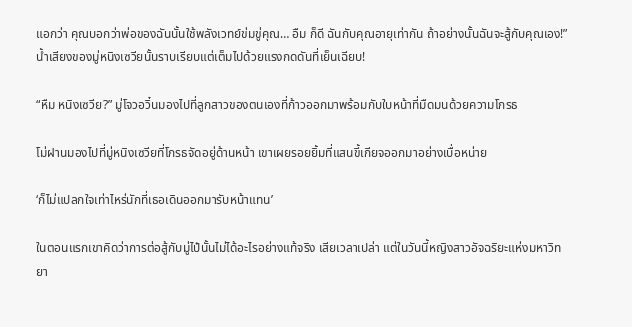แอกว่า คุณบอกว่าพ่อของฉันนั้นใช้พลังเวทย์ข่มขู่คุณ… อืม ก็ดี ฉันกับคุณอายุเท่ากัน ถ้าอย่างนั้นฉันจะสู้กับคุณเอง!” น้ำเสียงของมู่หนิงเซวียนั้นราบเรียบแต่เต็มไปด้วยแรงกดดันที่เย็นเฉียบ!

“หืม หนิงเซวีย?” มู่โจวอวิ๋นมองไปที่ลูกสาวของตนเองที่ก้าวออกมาพร้อมกับใบหน้าที่มืดมนด้วยความโกรธ

โม่ฝานมองไปที่มู่หนิงเซวียที่โกรธจัดอยู่ด้านหน้า เขาเผยรอยยิ้มที่แสนขี้เกียจออกมาอย่างเบื่อหน่าย

‘ก็ไม่แปลกใจเท่าไหร่นักที่เธอเดินออกมารับหน้าแทน’

ในตอนแรกเขาคิดว่าการต่อสู้กับมู่ไป๋นั้นไม่ได้อะไรอย่างแท้จริง เสียเวลาเปล่า แต่ในวันนี้หญิงสาวอัจฉริยะแห่งมหาวิทยา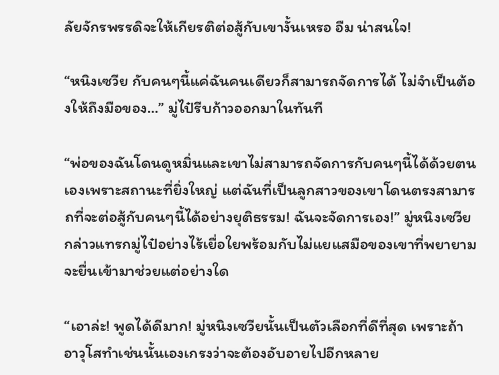ลัยจักรพรรดิจะให้เกียรติต่อสู้กับเขางั้นเหรอ อืม น่าสนใจ!

“หนิงเซวีย กับคนๆนี้แค่ฉันคนเดียวก็สามารถจัดการได้ ไม่จำเป็นต้องให้ถึงมือของ…” มู่ไป๋รีบก้าวออกมาในทันที

“พ่อของฉันโดนดูหมิ่นและเขาไม่สามารถจัดการกับคนๆนี้ได้ด้วยตนเองเพราะสถานะที่ยิ่งใหญ่ แต่ฉันที่เป็นลูกสาวของเขาโดนตรงสามารถที่จะต่อสู้กับคนๆนี้ได้อย่างยุติธรรม! ฉันจะจัดการเอง!” มู่หนิงเซวียกล่าวแทรกมู่ไป๋อย่างไร้เยื่อใยพร้อมกับไม่แยแสมือของเขาที่พยายามจะยื่นเข้ามาช่วยแต่อย่างใด

“เอาล่ะ! พูดได้ดีมาก! มู่หนิงเซวียนั้นเป็นตัวเลือกที่ดีที่สุด เพราะถ้าอาวุโสทำเช่นนั้นเองเกรงว่าจะต้องอับอายไปอีกหลาย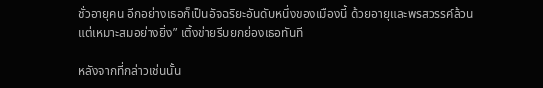ชั่วอายุคน อีกอย่างเธอก็เป็นอัจฉริยะอันดับหนึ่งของเมืองนี้ ด้วยอายุและพรสวรรค์ล้วนแต่เหมาะสมอย่างยิ่ง” เติ้งข่ายรีบยกย่องเธอทันที

หลังจากที่กล่าวเช่นนั้น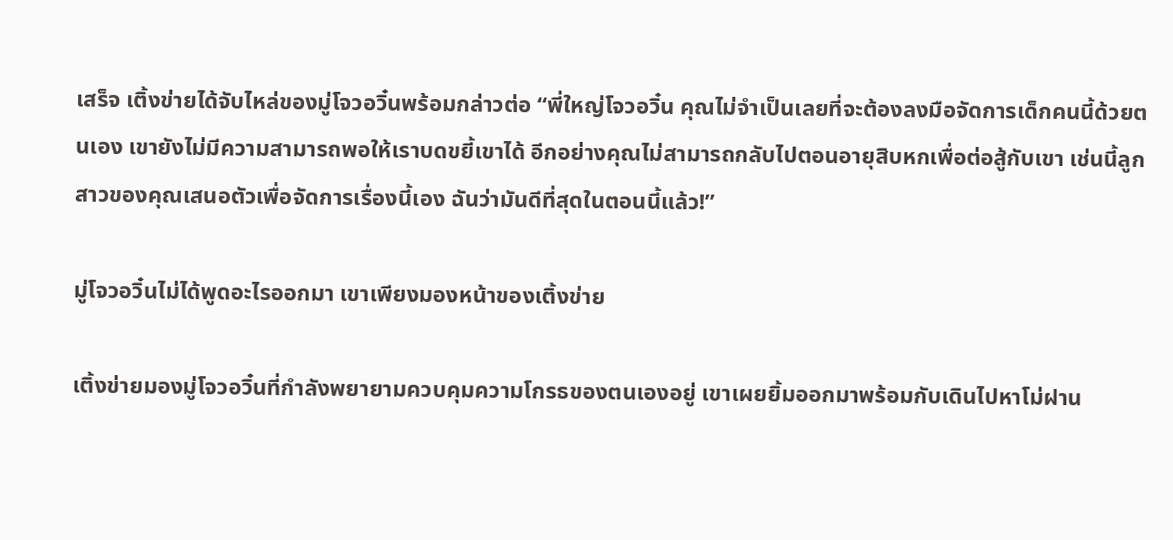เสร็จ เติ้งข่ายได้จับไหล่ของมู่โจวอวิ๋นพร้อมกล่าวต่อ “พี่ใหญ่โจวอวิ๋น คุณไม่จำเป็นเลยที่จะต้องลงมือจัดการเด็กคนนี้ด้วยตนเอง เขายังไม่มีความสามารถพอให้เราบดขยี้เขาได้ อีกอย่างคุณไม่สามารถกลับไปตอนอายุสิบหกเพื่อต่อสู้กับเขา เช่นนี้ลูกสาวของคุณเสนอตัวเพื่อจัดการเรื่องนี้เอง ฉันว่ามันดีที่สุดในตอนนี้แล้ว!”

มู่โจวอวิ๋นไม่ได้พูดอะไรออกมา เขาเพียงมองหน้าของเติ้งข่าย

เติ้งข่ายมองมู่โจวอวิ๋นที่กำลังพยายามควบคุมความโกรธของตนเองอยู่ เขาเผยยิ้มออกมาพร้อมกับเดินไปหาโม่ฝาน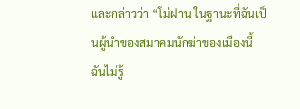และกล่าวว่า “โม่ฝาน ในฐานะที่ฉันเป็นผู้นำของสมาคมนักฆ่าของเมืองนี้ ฉันไม่รู้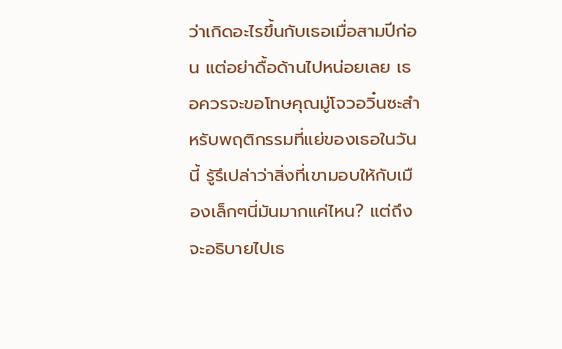ว่าเกิดอะไรขึ้นกับเธอเมื่อสามปีก่อน แต่อย่าดื้อด้านไปหน่อยเลย เธอควรจะขอโทษคุณมู่โจวอวิ๋นซะสำหรับพฤติกรรมที่แย่ของเธอในวันนี้ รู้รึเปล่าว่าสิ่งที่เขามอบให้กับเมืองเล็กๆนี่มันมากแค่ไหน? แต่ถึงจะอธิบายไปเธ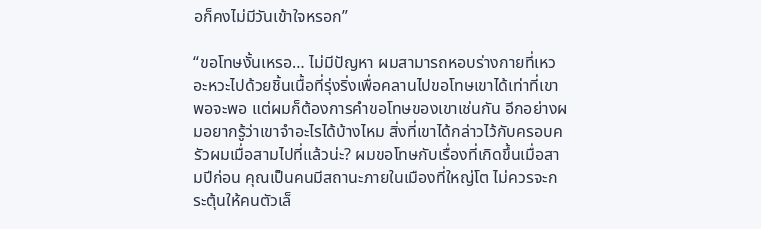อก็คงไม่มีวันเข้าใจหรอก”

“ขอโทษงั้นเหรอ… ไม่มีปัญหา ผมสามารถหอบร่างกายที่เหวอะหวะไปด้วยชิ้นเนื้อที่รุ่งริ่งเพื่อคลานไปขอโทษเขาได้เท่าที่เขาพอจะพอ แต่ผมก็ต้องการคำขอโทษของเขาเช่นกัน อีกอย่างผมอยากรู้ว่าเขาจำอะไรได้บ้างไหม สิ่งที่เขาได้กล่าวไว้กับครอบครัวผมเมื่อสามไปที่แล้วน่ะ? ผมขอโทษกับเรื่องที่เกิดขึ้นเมื่อสามปีก่อน คุณเป็นคนมีสถานะภายในเมืองที่ใหญ่โต ไม่ควรจะกระตุ้นให้คนตัวเล็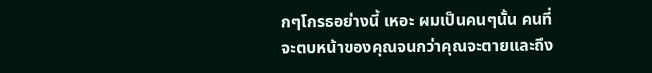กๆโกรธอย่างนี้ เหอะ ผมเป็นคนๆนั้น คนที่จะตบหน้าของคุณจนกว่าคุณจะตายและถึง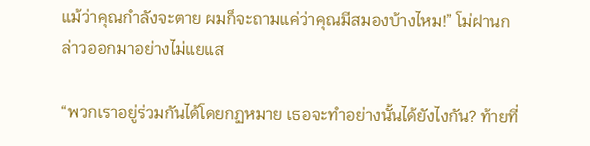แม้ว่าคุณกำลังจะตาย ผมก็จะถามแค่ว่าคุณมีสมองบ้างไหม!” โม่ฝานกล่าวออกมาอย่างไม่แยแส

“พวกเราอยู่ร่วมกันได้โดยกฏหมาย เธอจะทำอย่างนั้นได้ยังไงกัน? ท้ายที่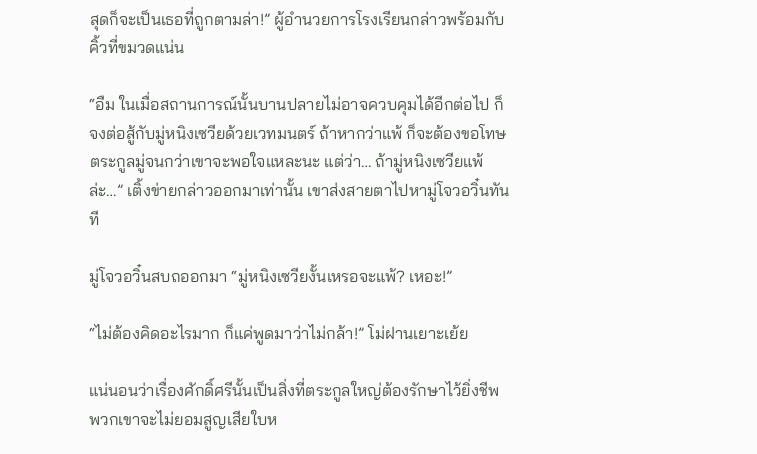สุดก็จะเป็นเธอที่ถูกตามล่า!” ผู้อำนวยการโรงเรียนกล่าวพร้อมกับคิ้วที่ขมวดแน่น

“อืม ในเมื่อสถานการณ์นั้นบานปลายไม่อาจควบคุมได้อีกต่อไป ก็จงต่อสู้กับมู่หนิงเซวียด้วยเวทมนตร์ ถ้าหากว่าแพ้ ก็จะต้องขอโทษตระกูลมู่จนกว่าเขาจะพอใจแหละนะ แต่ว่า… ถ้ามู่หนิงเซวียแพ้ล่ะ…” เติ้งข่ายกล่าวออกมาเท่านั้น เขาส่งสายตาไปหามู่โจวอวิ๋นทันที

มู่โจวอวิ๋นสบถออกมา “มู่หนิงเซวียงั้นเหรอจะแพ้? เหอะ!”

“ไม่ต้องคิดอะไรมาก ก็แค่พูดมาว่าไม่กล้า!” โม่ฝานเยาะเย้ย

แน่นอนว่าเรื่องศักดิ์ศรีนั้นเป็นสิ่งที่ตระกูลใหญ่ต้องรักษาไว้ยิ่งชีพ พวกเขาจะไม่ยอมสูญเสียใบห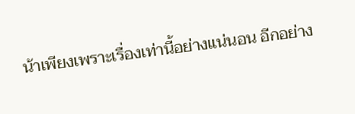น้าเพียงเพราะเรื่องเท่านี้อย่างแน่นอน อีกอย่าง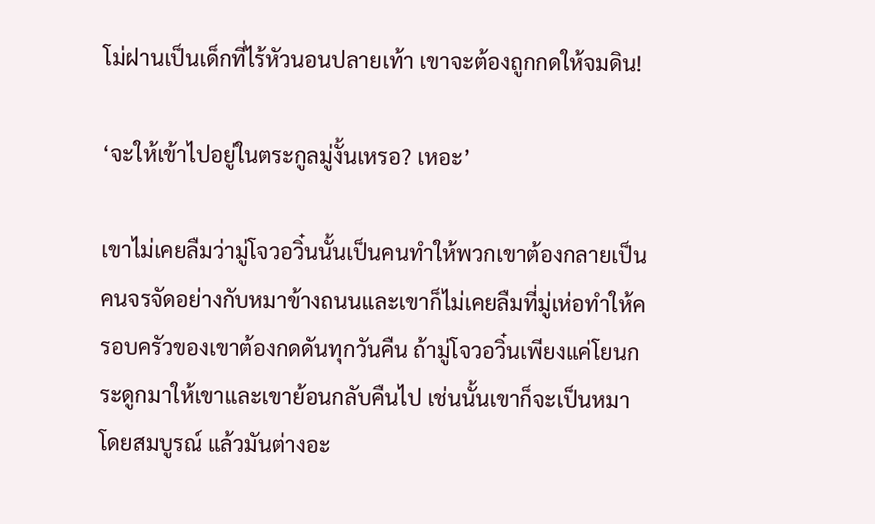โม่ฝานเป็นเด็กที่ไร้หัวนอนปลายเท้า เขาจะต้องถูกกดให้จมดิน!

‘จะให้เข้าไปอยู่ในตระกูลมู่งั้นเหรอ? เหอะ’

เขาไม่เคยลืมว่ามู่โจวอวิ๋นนั้นเป็นคนทำให้พวกเขาต้องกลายเป็นคนจรจัดอย่างกับหมาข้างถนนและเขาก็ไม่เคยลืมที่มู่เห่อทำให้ครอบครัวของเขาต้องกดดันทุกวันคืน ถ้ามู่โจวอวิ๋นเพียงแค่โยนกระดูกมาให้เขาและเขาย้อนกลับคืนไป เช่นนั้นเขาก็จะเป็นหมาโดยสมบูรณ์ แล้วมันต่างอะ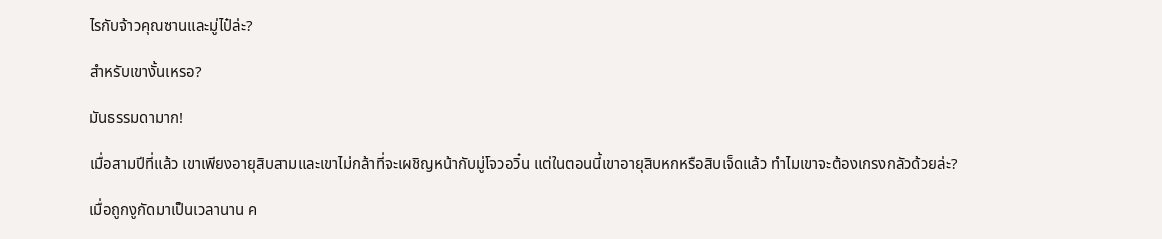ไรกับจ้าวคุณซานและมู่ไป๋ล่ะ?

สำหรับเขางั้นเหรอ?

มันธรรมดามาก!

เมื่อสามปีที่แล้ว เขาเพียงอายุสิบสามและเขาไม่กล้าที่จะเผชิญหน้ากับมู่โจวอวิ๋น แต่ในตอนนี้เขาอายุสิบหกหรือสิบเจ็ดแล้ว ทำไมเขาจะต้องเกรงกลัวด้วยล่ะ?

เมื่อถูกงูกัดมาเป็นเวลานาน ค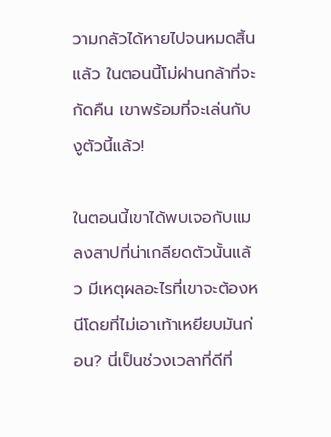วามกลัวได้หายไปจนหมดสิ้นแล้ว ในตอนนี้โม่ฝานกล้าที่จะกัดคืน เขาพร้อมที่จะเล่นกับงูตัวนี้แล้ว!

ในตอนนี้เขาได้พบเจอกับแมลงสาปที่น่าเกลียดตัวนั้นแล้ว มีเหตุผลอะไรที่เขาจะต้องหนีโดยที่ไม่เอาเท้าเหยียบมันก่อน? นี่เป็นช่วงเวลาที่ดีที่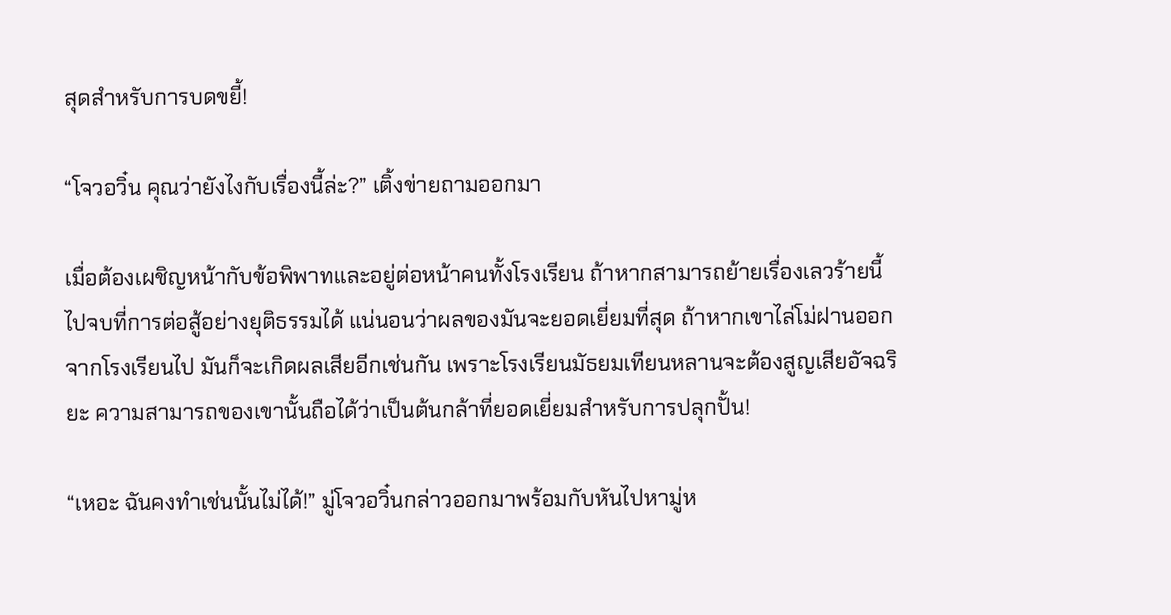สุดสำหรับการบดขยี้!

“โจวอวิ๋น คุณว่ายังไงกับเรื่องนี้ล่ะ?” เติ้งข่ายถามออกมา

เมื่อต้องเผชิญหน้ากับข้อพิพาทและอยู่ต่อหน้าคนทั้งโรงเรียน ถ้าหากสามารถย้ายเรื่องเลวร้ายนี้ไปจบที่การต่อสู้อย่างยุติธรรมได้ แน่นอนว่าผลของมันจะยอดเยี่ยมที่สุด ถ้าหากเขาไล่โม่ฝานออกจากโรงเรียนไป มันก็จะเกิดผลเสียอีกเช่นกัน เพราะโรงเรียนมัธยมเทียนหลานจะต้องสูญเสียอัจฉริยะ ความสามารถของเขานั้นถือได้ว่าเป็นต้นกล้าที่ยอดเยี่ยมสำหรับการปลุกปั้น!

“เหอะ ฉันคงทำเช่นนั้นไม่ได้!” มู่โจวอวิ๋นกล่าวออกมาพร้อมกับหันไปหามู่ห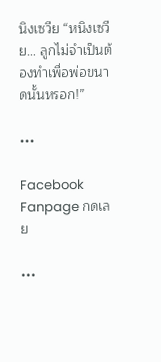นิงเซวีย “หนิงเซวีย… ลูกไม่จำเป็นต้องทำเพื่อพ่อขนาดนั้นหรอก!”

•••

Facebook Fanpage กดเลย

•••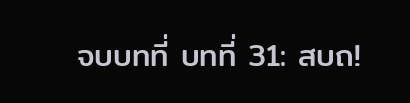จบบทที่ บทที่ 31: สบถ!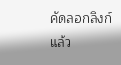คัดลอกลิงก์แล้ว